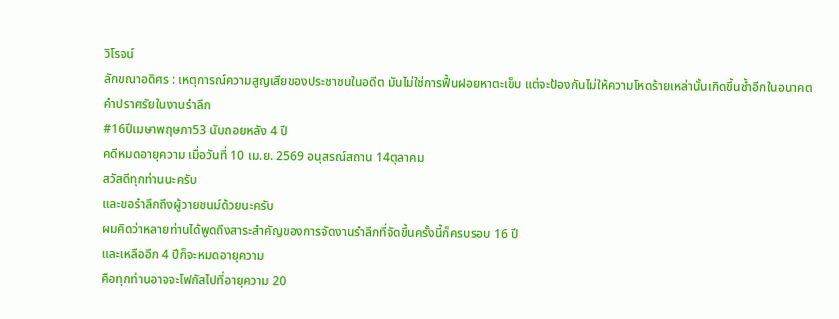วิโรจน์
ลักขณาอดิศร : เหตุการณ์ความสูญเสียของประชาชนในอดีต มันไม่ใช่การฟื้นฝอยหาตะเข็บ แต่จะป้องกันไม่ให้ความโหดร้ายเหล่านั้นเกิดขึ้นซ้ำอีกในอนาคต
คำปราศรัยในงานรำลึก
#16ปีเมษาพฤษภา53 นับถอยหลัง 4 ปี
คดีหมดอายุความ เมื่อวันที่ 10 เม.ย. 2569 อนุสรณ์สถาน 14ตุลาคม
สวัสดีทุกท่านนะครับ
และขอรำลึกถึงผู้วายชนม์ด้วยนะครับ
ผมคิดว่าหลายท่านได้พูดถึงสาระสำคัญของการจัดงานรำลึกที่จัดขึ้นครั้งนี้ก็ครบรอบ 16 ปี
และเหลืออีก 4 ปีก็จะหมดอายุความ
คือทุกท่านอาจจะโฟกัสไปที่อายุความ 20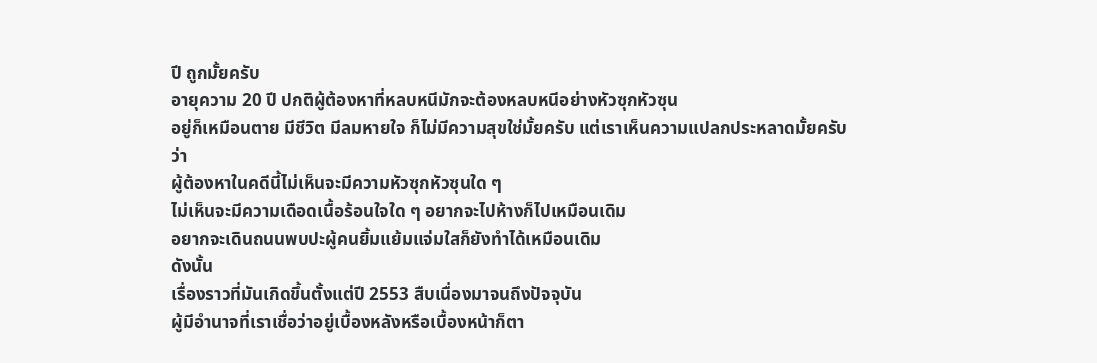ปี ถูกมั้ยครับ
อายุความ 20 ปี ปกติผู้ต้องหาที่หลบหนีมักจะต้องหลบหนีอย่างหัวซุกหัวซุน
อยู่ก็เหมือนตาย มีชีวิต มีลมหายใจ ก็ไม่มีความสุขใช่มั้ยครับ แต่เราเห็นความแปลกประหลาดมั้ยครับว่า
ผู้ต้องหาในคดีนี้ไม่เห็นจะมีความหัวซุกหัวซุนใด ๆ
ไม่เห็นจะมีความเดือดเนื้อร้อนใจใด ๆ อยากจะไปห้างก็ไปเหมือนเดิม
อยากจะเดินถนนพบปะผู้คนยิ้มแย้มแจ่มใสก็ยังทำได้เหมือนเดิม
ดังนั้น
เรื่องราวที่มันเกิดขึ้นตั้งแต่ปี 2553 สืบเนื่องมาจนถึงปัจจุบัน
ผู้มีอำนาจที่เราเชื่อว่าอยู่เบื้องหลังหรือเบื้องหน้าก็ตา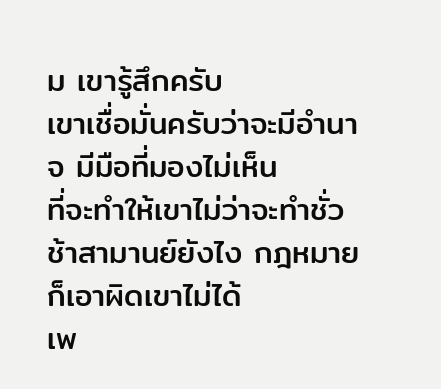ม เขารู้สึกครับ
เขาเชื่อมั่นครับว่าจะมีอำนาจ มีมือที่มองไม่เห็น
ที่จะทำให้เขาไม่ว่าจะทำชั่วช้าสามานย์ยังไง กฎหมายก็เอาผิดเขาไม่ได้
เพ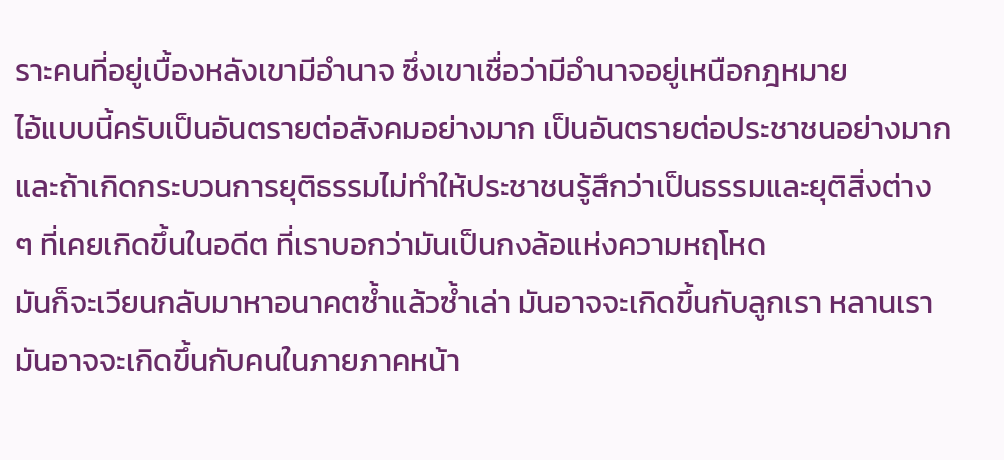ราะคนที่อยู่เบื้องหลังเขามีอำนาจ ซึ่งเขาเชื่อว่ามีอำนาจอยู่เหนือกฎหมาย
ไอ้แบบนี้ครับเป็นอันตรายต่อสังคมอย่างมาก เป็นอันตรายต่อประชาชนอย่างมาก และถ้าเกิดกระบวนการยุติธรรมไม่ทำให้ประชาชนรู้สึกว่าเป็นธรรมและยุติสิ่งต่าง
ๆ ที่เคยเกิดขึ้นในอดีต ที่เราบอกว่ามันเป็นกงล้อแห่งความหฤโหด
มันก็จะเวียนกลับมาหาอนาคตซ้ำแล้วซ้ำเล่า มันอาจจะเกิดขึ้นกับลูกเรา หลานเรา มันอาจจะเกิดขึ้นกับคนในภายภาคหน้า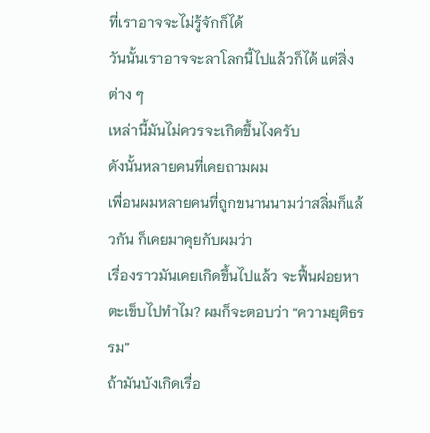ที่เราอาจจะไม่รู้จักก็ได้
วันนั้นเราอาจจะลาโลกนี้ไปแล้วก็ได้ แต่สิ่งต่าง ๆ
เหล่านี้มันไม่ควรจะเกิดขึ้นไงครับ
ดังนั้นหลายคนที่เคยถามผม
เพื่อนผมหลายคนที่ถูกขนานนามว่าสลิ่มก็แล้วกัน ก็เคยมาคุยกับผมว่า
เรื่องราวมันเคยเกิดขึ้นไปแล้ว จะฟื้นฝอยหาตะเข็บไปทำไม? ผมก็จะตอบว่า “ความยุติธรรม”
ถ้ามันบังเกิดเรื่อ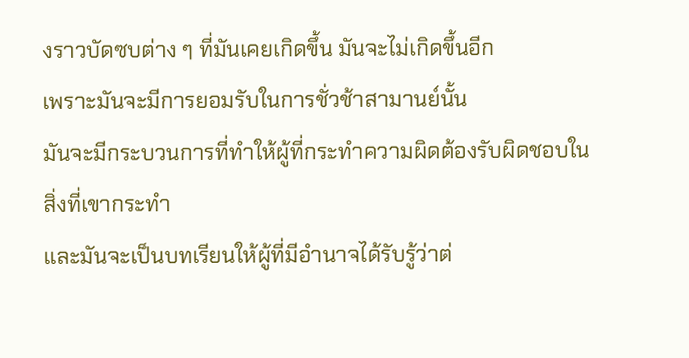งราวบัดซบต่าง ๆ ที่มันเคยเกิดขึ้น มันจะไม่เกิดขึ้นอีก
เพราะมันจะมีการยอมรับในการชั่วช้าสามานย์นั้น
มันจะมีกระบวนการที่ทำให้ผู้ที่กระทำความผิดต้องรับผิดชอบในสิ่งที่เขากระทำ
และมันจะเป็นบทเรียนให้ผู้ที่มีอำนาจได้รับรู้ว่าต่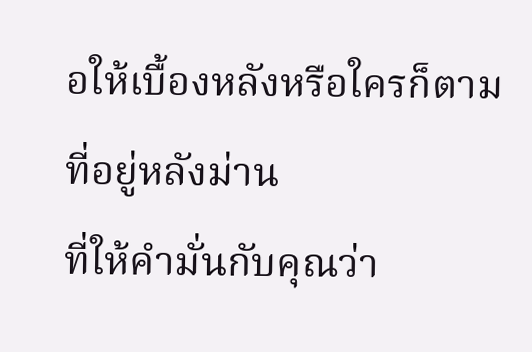อให้เบื้องหลังหรือใครก็ตามที่อยู่หลังม่าน
ที่ให้คำมั่นกับคุณว่า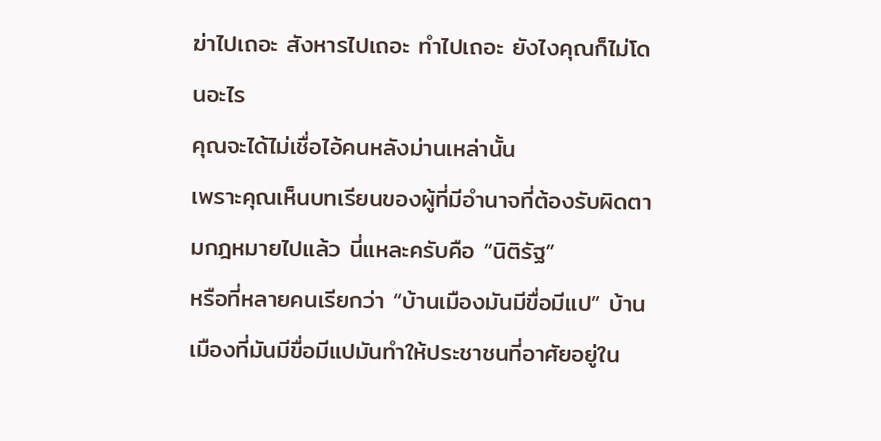ฆ่าไปเถอะ สังหารไปเถอะ ทำไปเถอะ ยังไงคุณก็ไม่โดนอะไร
คุณจะได้ไม่เชื่อไอ้คนหลังม่านเหล่านั้น
เพราะคุณเห็นบทเรียนของผู้ที่มีอำนาจที่ต้องรับผิดตามกฎหมายไปแล้ว นี่แหละครับคือ “นิติรัฐ”
หรือที่หลายคนเรียกว่า “บ้านเมืองมันมีขื่อมีแป” บ้านเมืองที่มันมีขื่อมีแปมันทำให้ประชาชนที่อาศัยอยู่ใน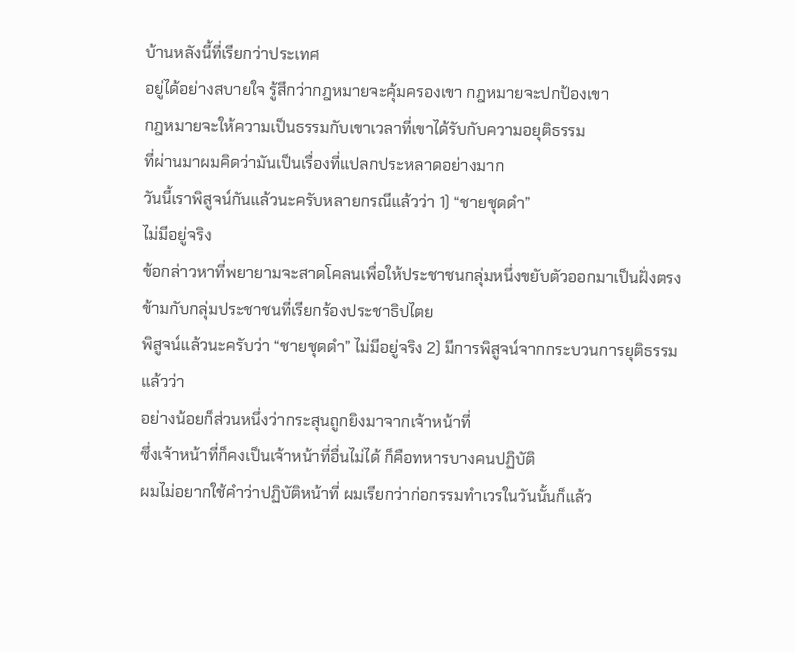บ้านหลังนี้ที่เรียกว่าประเทศ
อยู่ได้อย่างสบายใจ รู้สึกว่ากฎหมายจะคุ้มครองเขา กฎหมายจะปกป้องเขา
กฎหมายจะให้ความเป็นธรรมกับเขาเวลาที่เขาได้รับกับความอยุติธรรม
ที่ผ่านมาผมคิดว่ามันเป็นเรื่องที่แปลกประหลาดอย่างมาก
วันนี้เราพิสูจน์กันแล้วนะครับหลายกรณีแล้วว่า 1) “ชายชุดดำ”
ไม่มีอยู่จริง
ข้อกล่าวหาที่พยายามจะสาดโคลนเพื่อให้ประชาชนกลุ่มหนึ่งขยับตัวออกมาเป็นฝั่งตรงข้ามกับกลุ่มประชาชนที่เรียกร้องประชาธิปไตย
พิสูจน์แล้วนะครับว่า “ชายชุดดำ” ไม่มีอยู่จริง 2) มีการพิสูจน์จากกระบวนการยุติธรรมแล้วว่า
อย่างน้อยก็ส่วนหนึ่งว่ากระสุนถูกยิงมาจากเจ้าหน้าที่
ซึ่งเจ้าหน้าที่ก็คงเป็นเจ้าหน้าที่อื่นไม่ได้ ก็คือทหารบางคนปฏิบัติ
ผมไม่อยากใช้คำว่าปฏิบัติหน้าที่ ผมเรียกว่าก่อกรรมทำเวรในวันนั้นก็แล้ว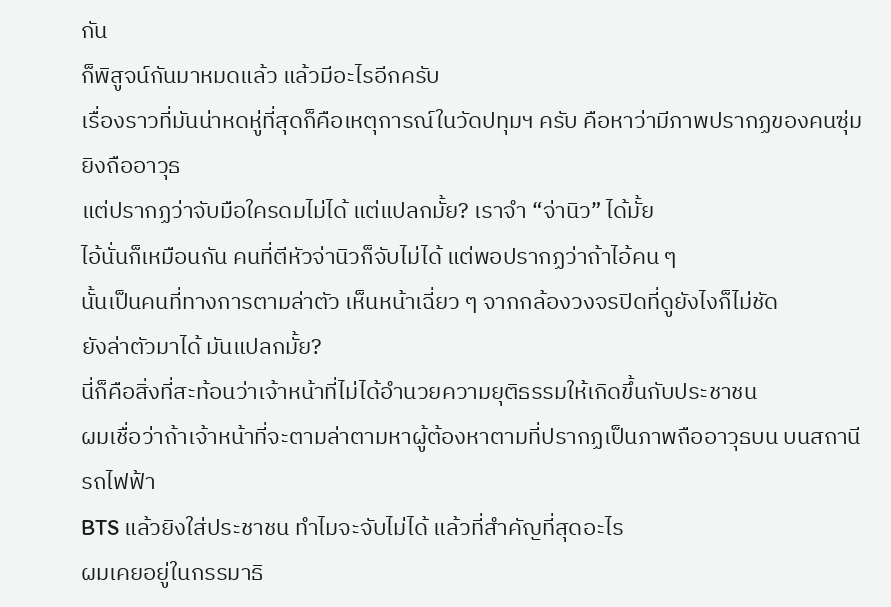กัน
ก็พิสูจน์กันมาหมดแล้ว แล้วมีอะไรอีกครับ
เรื่องราวที่มันน่าหดหู่ที่สุดก็คือเหตุการณ์ในวัดปทุมฯ ครับ คือหาว่ามีภาพปรากฏของคนซุ่มยิงถืออาวุธ
แต่ปรากฏว่าจับมือใครดมไม่ได้ แต่แปลกมั้ย? เราจำ “จ่านิว” ได้มั้ย
ไอ้นั่นก็เหมือนกัน คนที่ตีหัวจ่านิวก็จับไม่ได้ แต่พอปรากฏว่าถ้าไอ้คน ๆ
นั้นเป็นคนที่ทางการตามล่าตัว เห็นหน้าเฉี่ยว ๆ จากกล้องวงจรปิดที่ดูยังไงก็ไม่ชัด
ยังล่าตัวมาได้ มันแปลกมั้ย?
นี่ก็คือสิ่งที่สะท้อนว่าเจ้าหน้าที่ไม่ได้อำนวยความยุติธรรมให้เกิดขึ้นกับประชาชน
ผมเชื่อว่าถ้าเจ้าหน้าที่จะตามล่าตามหาผู้ต้องหาตามที่ปรากฏเป็นภาพถืออาวุธบน บนสถานีรถไฟฟ้า
BTS แล้วยิงใส่ประชาชน ทำไมจะจับไม่ได้ แล้วที่สำคัญที่สุดอะไร
ผมเคยอยู่ในกรรมาธิ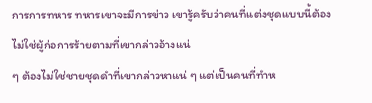การการทหาร ทหารเขาจะมีการข่าว เขารู้ครับว่าคนที่แต่งชุดแบบนี้ต้องไม่ใช่ผู้ก่อการร้ายตามที่เขากล่าวอ้างแน่
ๆ ต้องไม่ใช่ชายชุดดำที่เขากล่าวหาแน่ ๆ แต่เป็นคนที่ทำห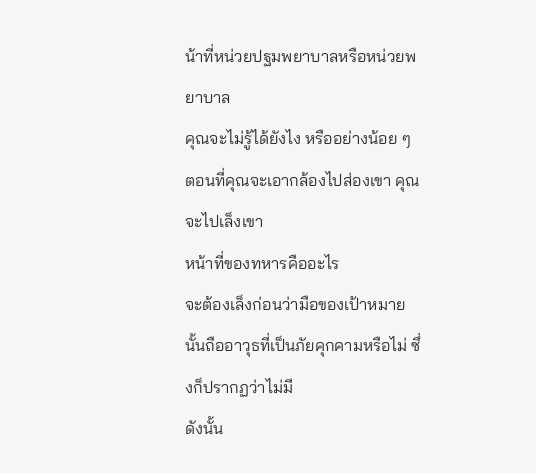น้าที่หน่วยปฐมพยาบาลหรือหน่วยพยาบาล
คุณจะไม่รู้ได้ยังไง หรืออย่างน้อย ๆ ตอนที่คุณจะเอากล้องไปส่องเขา คุณจะไปเล็งเขา
หน้าที่ของทหารคืออะไร
จะต้องเล็งก่อนว่ามือของเป้าหมายนั้นถืออาวุธที่เป็นภัยคุกคามหรือไม่ ซึ่งก็ปรากฏว่าไม่มี
ดังนั้น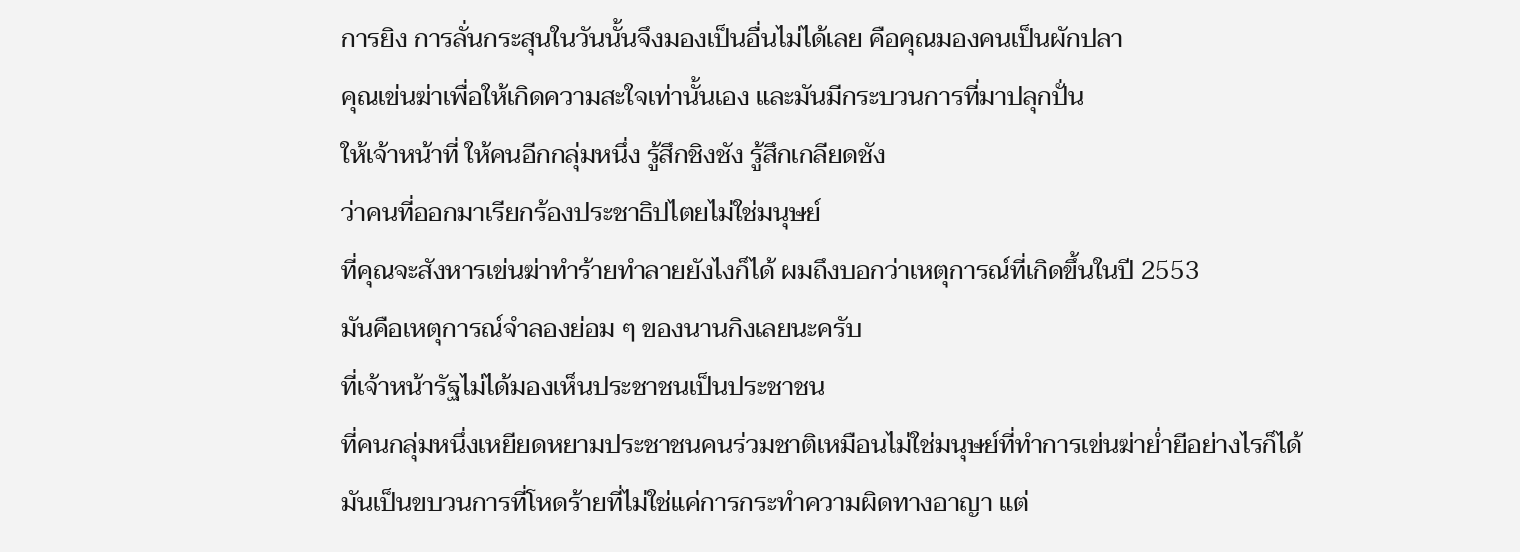การยิง การลั่นกระสุนในวันนั้นจึงมองเป็นอื่นไม่ได้เลย คือคุณมองคนเป็นผักปลา
คุณเข่นฆ่าเพื่อให้เกิดความสะใจเท่านั้นเอง และมันมีกระบวนการที่มาปลุกปั่น
ให้เจ้าหน้าที่ ให้คนอีกกลุ่มหนึ่ง รู้สึกชิงชัง รู้สึกเกลียดชัง
ว่าคนที่ออกมาเรียกร้องประชาธิปไตยไม่ใช่มนุษย์
ที่คุณจะสังหารเข่นฆ่าทำร้ายทำลายยังไงก็ได้ ผมถึงบอกว่าเหตุการณ์ที่เกิดขึ้นในปี 2553
มันคือเหตุการณ์จำลองย่อม ๆ ของนานกิงเลยนะครับ
ที่เจ้าหน้ารัฐไม่ได้มองเห็นประชาชนเป็นประชาชน
ที่คนกลุ่มหนึ่งเหยียดหยามประชาชนคนร่วมชาติเหมือนไม่ใช่มนุษย์ที่ทำการเข่นฆ่าย่ำยีอย่างไรก็ได้
มันเป็นขบวนการที่โหดร้ายที่ไม่ใช่แค่การกระทำความผิดทางอาญา แต่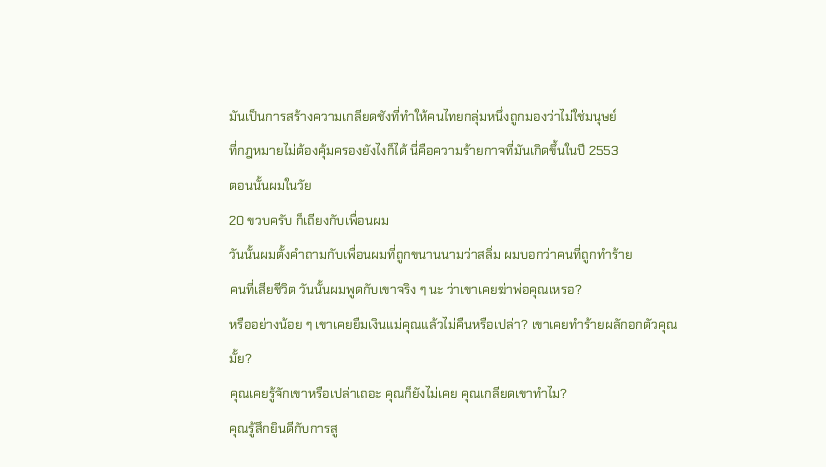มันเป็นการสร้างความเกลียดชังที่ทำให้คนไทยกลุ่มหนึ่งถูกมองว่าไม่ใช่มนุษย์
ที่กฎหมายไม่ต้องคุ้มครองยังไงก็ได้ นี่คือความร้ายกาจที่มันเกิดขึ้นในปี 2553
ตอนนั้นผมในวัย
20 ขวบครับ ก็เถียงกับเพื่อนผม
วันนั้นผมตั้งคำถามกับเพื่อนผมที่ถูกขนานนามว่าสลิ่ม ผมบอกว่าคนที่ถูกทำร้าย
คนที่เสียชีวิต วันนั้นผมพูดกับเขาจริง ๆ นะ ว่าเขาเคยฆ่าพ่อคุณเหรอ?
หรืออย่างน้อย ๆ เขาเคยยืมเงินแม่คุณแล้วไม่คืนหรือเปล่า? เขาเคยทำร้ายผลักอกตัวคุณมั้ย?
คุณเคยรู้จักเขาหรือเปล่าเถอะ คุณก็ยังไม่เคย คุณเกลียดเขาทำไม?
คุณรู้สึกยินดีกับการสู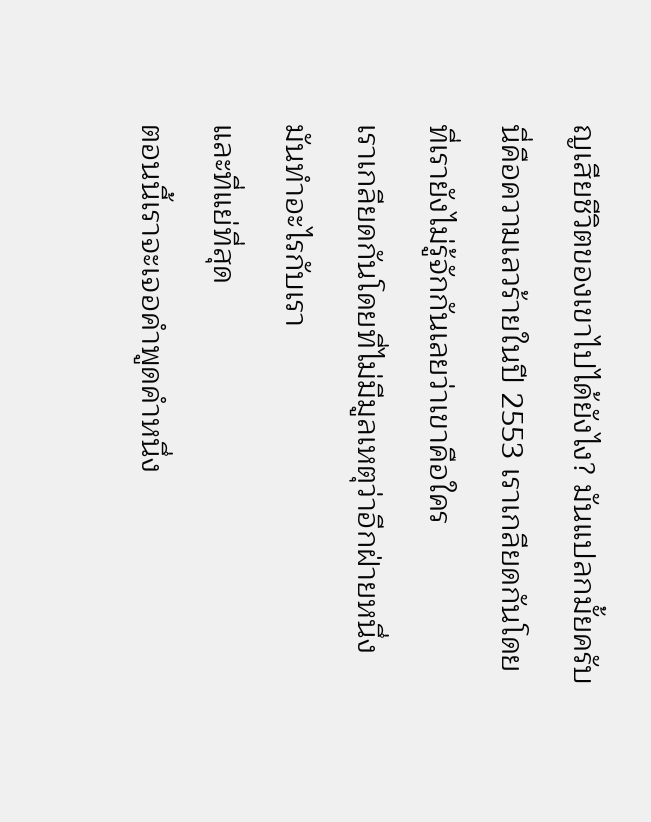ญเสียชีวิตของเขาไปได้ยังไง? มันแปลกมั้ยครับ
นี่คือความเลวร้ายในปี 2553 เราเกลียดกันโดยที่เรายังไม่รู้จักกันเลยว่าเขาคือใคร
เราเกลียดกันโดยที่ไม่มีมูลเหตุว่าอีกฝ่ายหนึ่งมันทำอะไรกับเรา
และที่แย่ที่สุด
ตอนนี้เราจะเจอคำพูดคำหนึ่ง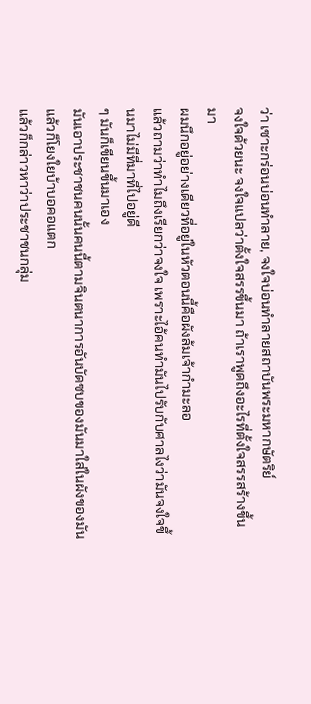ว่า เซาะกร่อนบ่อนทำลาย, จงใจบ่อนทำลายสถาบันพระมหากษัตริย์
จงใจด้วยนะ จงใจแปลว่าตั้งใจสรรขึ้นมา ถ้าเราพูดถึงอะไรที่ตั้งใจสรรสร้างขึ้นมา
ผมนึกอยู่อย่างเดียวที่อยู่ในหัวตอนนี้คือผังล้มเจ้ากำมะลอ
แล้วถามว่าทำไมถึงเรียกว่าจงใจ เพราะไอ้คนทำมันไปรับกับศาลไงว่ามันจงใจขึ้นมาไม่มีที่มาที่ไปอยู่ดี
ๆ มันก็เขียนขึ้นมาเอง
มันเอาประชาชนคนนั้นคนนี้ตามจินตนาการอันบัดซบของมันมาใส่ในผังของมันแล้วก็โยงใยบ้าบอคอแตก
แล้วก็กล่าวหาว่าประชาชนกลุ่ม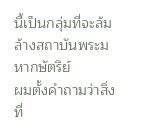นี้เป็นกลุ่มที่จะล้มล้างสถาบันพระมหากษัตริย์
ผมตั้งคำถามว่าสิ่งที่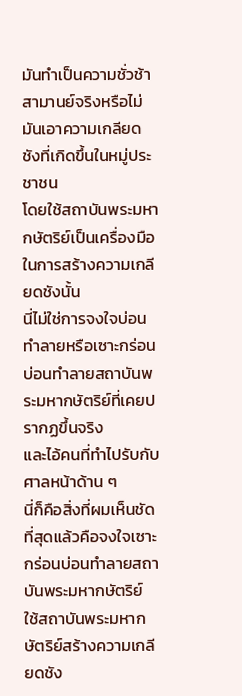มันทำเป็นความชั่วช้าสามานย์จริงหรือไม่
มันเอาความเกลียดชังที่เกิดขึ้นในหมู่ประชาชน
โดยใช้สถาบันพระมหากษัตริย์เป็นเครื่องมือในการสร้างความเกลียดชังนั้น
นี่ไม่ใช่การจงใจบ่อนทำลายหรือเซาะกร่อนบ่อนทำลายสถาบันพระมหากษัตริย์ที่เคยปรากฏขึ้นจริง
และไอ้คนที่ทำไปรับกับศาลหน้าด้าน ๆ
นี่ก็คือสิ่งที่ผมเห็นชัดที่สุดแล้วคือจงใจเซาะกร่อนบ่อนทำลายสถาบันพระมหากษัตริย์
ใช้สถาบันพระมหากษัตริย์สร้างความเกลียดชัง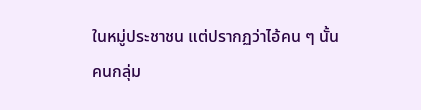ในหมู่ประชาชน แต่ปรากฏว่าไอ้คน ๆ นั้น
คนกลุ่ม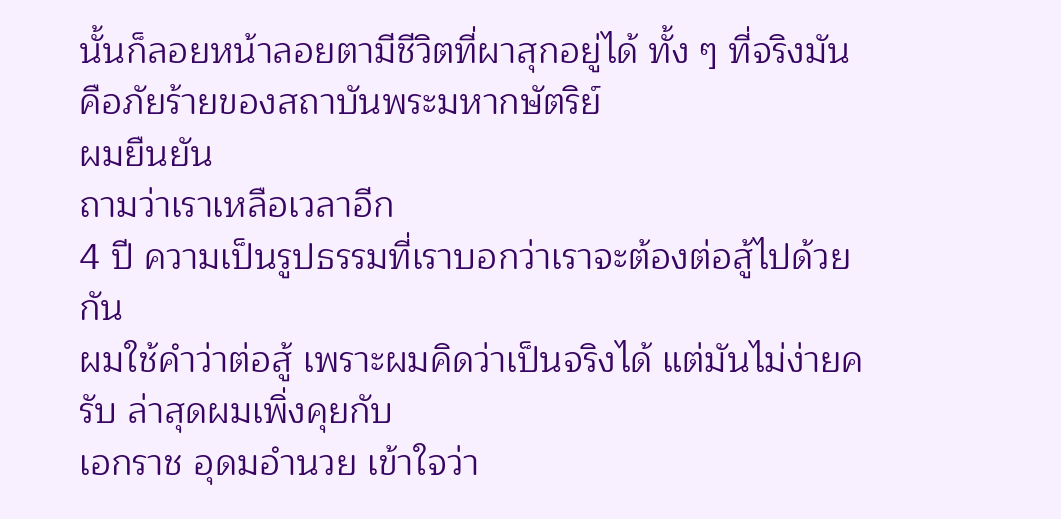นั้นก็ลอยหน้าลอยตามีชีวิตที่ผาสุกอยู่ได้ ทั้ง ๆ ที่จริงมันคือภัยร้ายของสถาบันพระมหากษัตริย์
ผมยืนยัน
ถามว่าเราเหลือเวลาอีก
4 ปี ความเป็นรูปธรรมที่เราบอกว่าเราจะต้องต่อสู้ไปด้วยกัน
ผมใช้คำว่าต่อสู้ เพราะผมคิดว่าเป็นจริงได้ แต่มันไม่ง่ายครับ ล่าสุดผมเพิ่งคุยกับ
เอกราช อุดมอำนวย เข้าใจว่า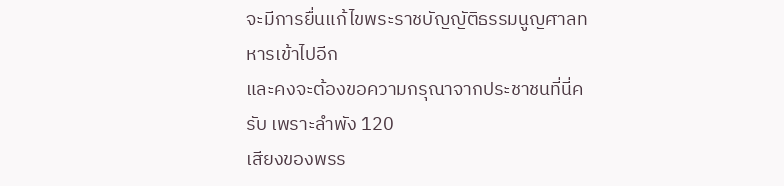จะมีการยื่นแก้ไขพระราชบัญญัติธรรมนูญศาลทหารเข้าไปอีก
และคงจะต้องขอความกรุณาจากประชาชนที่นี่ครับ เพราะลำพัง 120
เสียงของพรร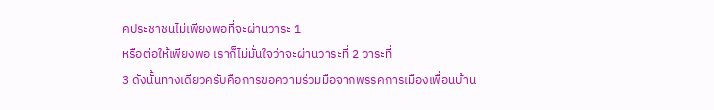คประชาชนไม่เพียงพอที่จะผ่านวาระ 1
หรือต่อให้เพียงพอ เราก็ไม่มั่นใจว่าจะผ่านวาระที่ 2 วาระที่
3 ดังนั้นทางเดียวครับคือการขอความร่วมมือจากพรรคการเมืองเพื่อนบ้าน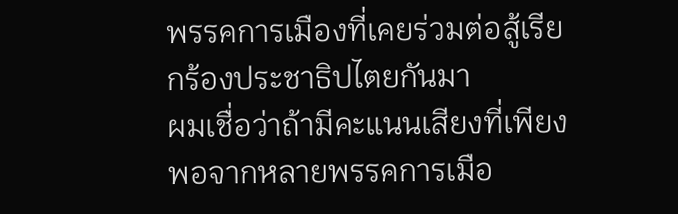พรรคการเมืองที่เคยร่วมต่อสู้เรียกร้องประชาธิปไตยกันมา
ผมเชื่อว่าถ้ามีคะแนนเสียงที่เพียงพอจากหลายพรรคการเมือ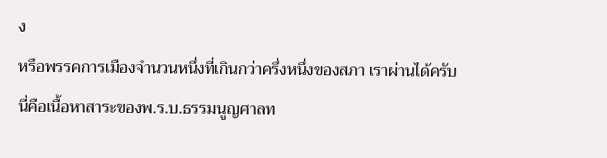ง
หรือพรรคการเมืองจำนวนหนึ่งที่เกินกว่าครึ่งหนึ่งของสภา เราผ่านได้ครับ
นี่คือเนื้อหาสาระของพ.ร.บ.ธรรมนูญศาลท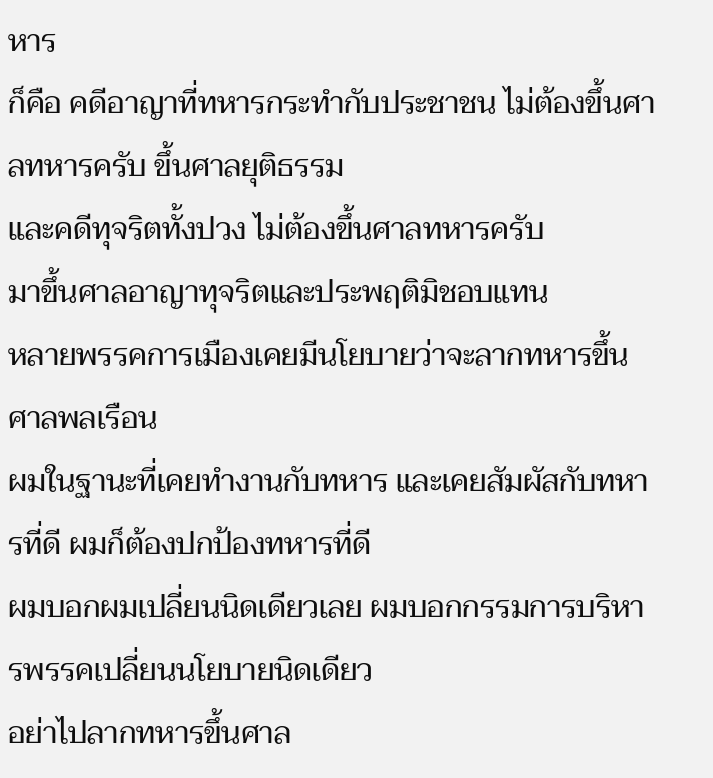หาร
ก็คือ คดีอาญาที่ทหารกระทำกับประชาชน ไม่ต้องขึ้นศาลทหารครับ ขึ้นศาลยุติธรรม
และคดีทุจริตทั้งปวง ไม่ต้องขึ้นศาลทหารครับ
มาขึ้นศาลอาญาทุจริตและประพฤติมิชอบแทน
หลายพรรคการเมืองเคยมีนโยบายว่าจะลากทหารขึ้นศาลพลเรือน
ผมในฐานะที่เคยทำงานกับทหาร และเคยสัมผัสกับทหารที่ดี ผมก็ต้องปกป้องทหารที่ดี
ผมบอกผมเปลี่ยนนิดเดียวเลย ผมบอกกรรมการบริหารพรรคเปลี่ยนนโยบายนิดเดียว
อย่าไปลากทหารขึ้นศาล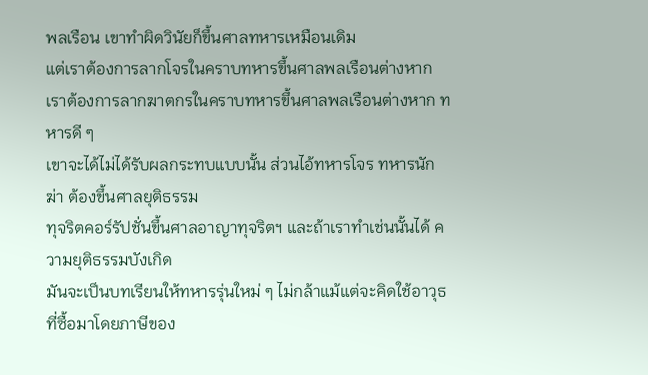พลเรือน เขาทำผิดวินัยก็ขึ้นศาลทหารเหมือนเดิม
แต่เราต้องการลากโจรในคราบทหารขึ้นศาลพลเรือนต่างหาก
เราต้องการลากฆาตกรในคราบทหารขึ้นศาลพลเรือนต่างหาก ทหารดี ๆ
เขาจะได้ไม่ได้รับผลกระทบแบบนั้น ส่วนไอ้ทหารโจร ทหารนักฆ่า ต้องขึ้นศาลยุติธรรม
ทุจริตคอร์รัปชั่นขึ้นศาลอาญาทุจริตฯ และถ้าเราทำเช่นนั้นได้ ความยุติธรรมบังเกิด
มันจะเป็นบทเรียนให้ทหารรุ่นใหม่ ๆ ไม่กล้าแม้แต่จะคิดใช้อาวุธที่ซื้อมาโดยภาษีของ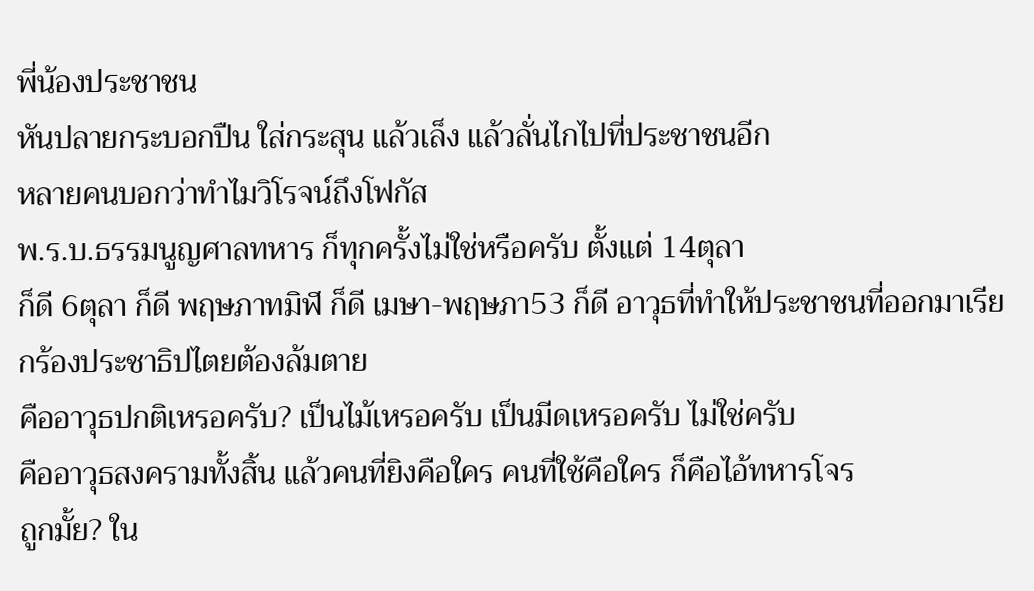พี่น้องประชาชน
หันปลายกระบอกปืน ใส่กระสุน แล้วเล็ง แล้วลั่นไกไปที่ประชาชนอีก
หลายคนบอกว่าทำไมวิโรจน์ถึงโฟกัส
พ.ร.บ.ธรรมนูญศาลทหาร ก็ทุกครั้งไม่ใช่หรือครับ ตั้งแต่ 14ตุลา
ก็ดี 6ตุลา ก็ดี พฤษภาทมิฬ ก็ดี เมษา-พฤษภา53 ก็ดี อาวุธที่ทำให้ประชาชนที่ออกมาเรียกร้องประชาธิปไตยต้องล้มตาย
คืออาวุธปกติเหรอครับ? เป็นไม้เหรอครับ เป็นมีดเหรอครับ ไม่ใช่ครับ
คืออาวุธสงครามทั้งสิ้น แล้วคนที่ยิงคือใคร คนที่ใช้คือใคร ก็คือไอ้ทหารโจร
ถูกมั้ย? ใน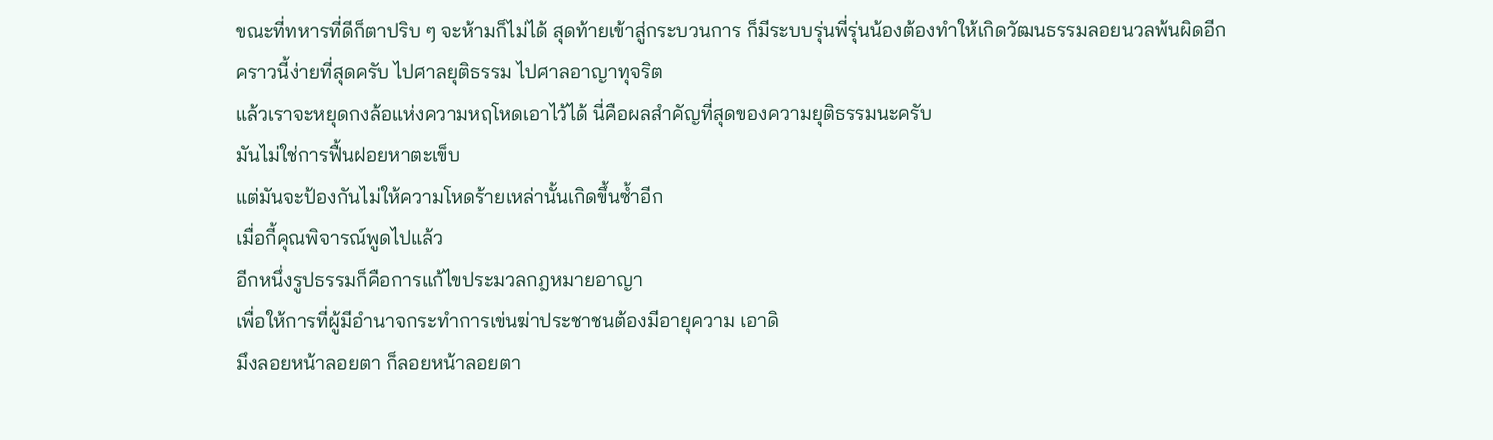ขณะที่ทหารที่ดีก็ตาปริบ ๆ จะห้ามก็ไม่ได้ สุดท้ายเข้าสู่กระบวนการ ก็มีระบบรุ่นพี่รุ่นน้องต้องทำให้เกิดวัฒนธรรมลอยนวลพ้นผิดอีก
คราวนี้ง่ายที่สุดครับ ไปศาลยุติธรรม ไปศาลอาญาทุจริต
แล้วเราจะหยุดกงล้อแห่งความหฤโหดเอาไว้ได้ นี่คือผลสำคัญที่สุดของความยุติธรรมนะครับ
มันไม่ใช่การฟื้นฝอยหาตะเข็บ
แต่มันจะป้องกันไม่ให้ความโหดร้ายเหล่านั้นเกิดขึ้นซ้ำอีก
เมื่อกี้คุณพิจารณ์พูดไปแล้ว
อีกหนึ่งรูปธรรมก็คือการแก้ไขประมวลกฎหมายอาญา
เพื่อให้การที่ผู้มีอำนาจกระทำการเข่นฆ่าประชาชนต้องมีอายุความ เอาดิ
มึงลอยหน้าลอยตา ก็ลอยหน้าลอยตา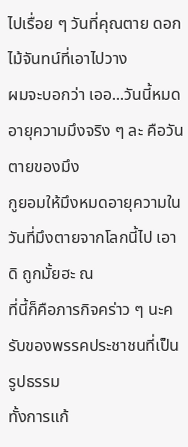ไปเรื่อย ๆ วันที่คุณตาย ดอกไม้จันทน์ที่เอาไปวาง
ผมจะบอกว่า เออ...วันนี้หมดอายุความมึงจริง ๆ ละ คือวันตายของมึง
กูยอมให้มึงหมดอายุความในวันที่มึงตายจากโลกนี้ไป เอาดิ ถูกมั้ยฮะ ณ
ที่นี้ก็คือภารกิจคร่าว ๆ นะครับของพรรคประชาชนที่เป็นรูปธรรม
ทั้งการแก้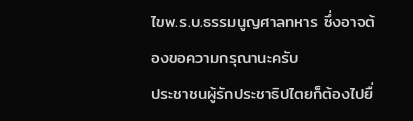ไขพ.ร.บ.ธรรมนูญศาลทหาร ซึ่งอาจต้องขอความกรุณานะครับ
ประชาชนผู้รักประชาธิปไตยก็ต้องไปยื่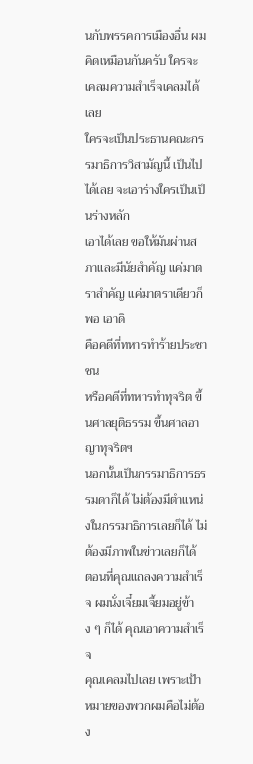นกับพรรคการเมืองอื่น ผมคิดเหมือนกันครับ ใครจะเคลมความสำเร็จเคลมได้เลย
ใครจะเป็นประธานคณะกรรมาธิการวิสามัญนี้ เป็นไปได้เลย จะเอาร่างใครเป็นเป็นร่างหลัก
เอาได้เลย ขอให้มันผ่านสภาและมีนัยสำคัญ แค่มาตราสำคัญ แค่มาตราเดียวก็พอ เอาดิ
คือคดีที่ทหารทำร้ายประชาชน
หรือคดีที่ทหารทำทุจริต ขึ้นศาลยุติธรรม ขึ้นศาลอาญาทุจริตฯ
นอกนั้นเป็นกรรมาธิการธรรมดาก็ได้ ไม่ต้องมีตำแหน่งในกรรมาธิการเลยก็ได้ ไม่ต้องมีภาพในข่าวเลยก็ได้
ตอนที่คุณแถลงความสำเร็จ ผมนั่งเจี๋ยมเจี้ยมอยู่ข้าง ๆ ก็ได้ คุณเอาความสำเร็จ
คุณเคลมไปเลย เพราะเป้าหมายของพวกผมคือไม่ต้อง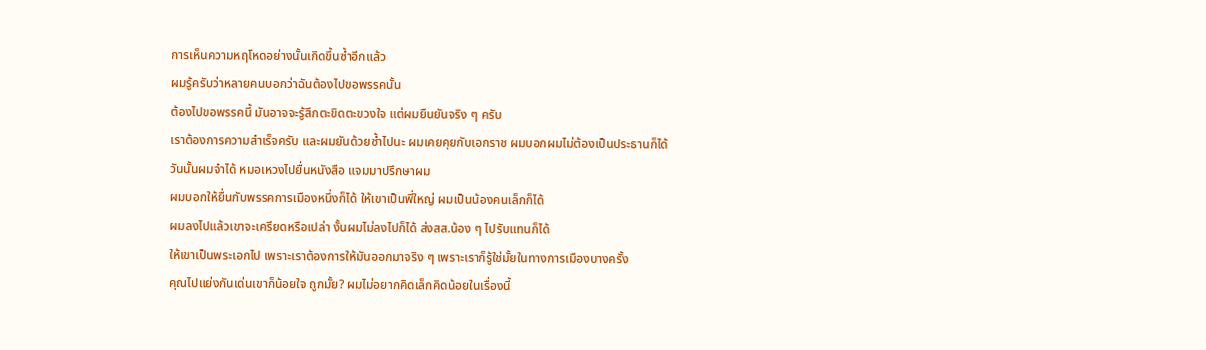การเห็นความหฤโหดอย่างนั้นเกิดขึ้นซ้ำอีกแล้ว
ผมรู้ครับว่าหลายคนบอกว่าฉันต้องไปขอพรรคนั้น
ต้องไปขอพรรคนี้ มันอาจจะรู้สึกตะขิดตะขวงใจ แต่ผมยืนยันจริง ๆ ครับ
เราต้องการความสำเร็จครับ และผมยันด้วยซ้ำไปนะ ผมเคยคุยกับเอกราช ผมบอกผมไม่ต้องเป็นประธานก็ได้
วันนั้นผมจำได้ หมอเหวงไปยื่นหนังสือ แจมมาปรึกษาผม
ผมบอกให้ยื่นกับพรรคการเมืองหนึ่งก็ได้ ให้เขาเป็นพี่ใหญ่ ผมเป็นน้องคนเล็กก็ได้
ผมลงไปแล้วเขาจะเครียดหรือเปล่า งั้นผมไม่ลงไปก็ได้ ส่งสส.น้อง ๆ ไปรับแทนก็ได้
ให้เขาเป็นพระเอกไป เพราะเราต้องการให้มันออกมาจริง ๆ เพราะเราก็รู้ใช่มั้ยในทางการเมืองบางครั้ง
คุณไปแย่งกันเด่นเขาก็น้อยใจ ถูกมั้ย? ผมไม่อยากคิดเล็กคิดน้อยในเรื่องนี้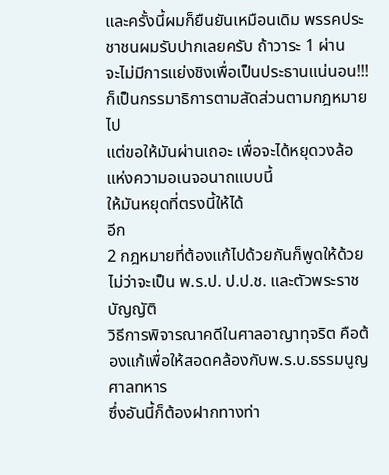และครั้งนี้ผมก็ยืนยันเหมือนเดิม พรรคประชาชนผมรับปากเลยครับ ถ้าวาระ 1 ผ่าน
จะไม่มีการแย่งชิงเพื่อเป็นประธานแน่นอน!!! ก็เป็นกรรมาธิการตามสัดส่วนตามกฎหมายไป
แต่ขอให้มันผ่านเถอะ เพื่อจะได้หยุดวงล้อแห่งความอเนจอนาถแบบนี้
ให้มันหยุดที่ตรงนี้ให้ได้
อีก
2 กฎหมายที่ต้องแก้ไปด้วยกันก็พูดให้ด้วย ไม่ว่าจะเป็น พ.ร.ป. ป.ป.ช. และตัวพระราชบัญญัติ
วิธีการพิจารณาคดีในศาลอาญาทุจริต คือต้องแก้เพื่อให้สอดคล้องกับพ.ร.บ.ธรรมนูญศาลทหาร
ซึ่งอันนี้ก็ต้องฝากทางท่า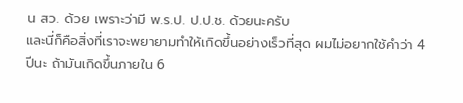น สว. ด้วย เพราะว่ามี พ.ร.ป. ป.ป.ช. ด้วยนะครับ
และนี่ก็คือสิ่งที่เราจะพยายามทำให้เกิดขึ้นอย่างเร็วที่สุด ผมไม่อยากใช้คำว่า 4
ปีนะ ถ้ามันเกิดขึ้นภายใน 6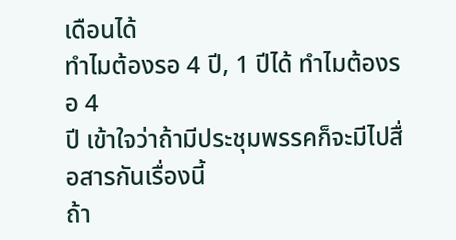เดือนได้
ทำไมต้องรอ 4 ปี, 1 ปีได้ ทำไมต้องรอ 4
ปี เข้าใจว่าถ้ามีประชุมพรรคก็จะมีไปสื่อสารกันเรื่องนี้
ถ้า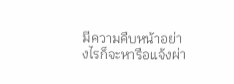มีความคืบหน้าอย่างไรก็จะหารือแจ้งผ่า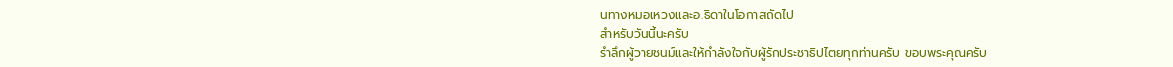นทางหมอเหวงและอ.ธิดาในโอกาสถัดไป
สำหรับวันนี้นะครับ
รำลึกผู้วายชนม์และให้กำลังใจกับผู้รักประชาธิปไตยทุกท่านครับ ขอบพระคุณครับ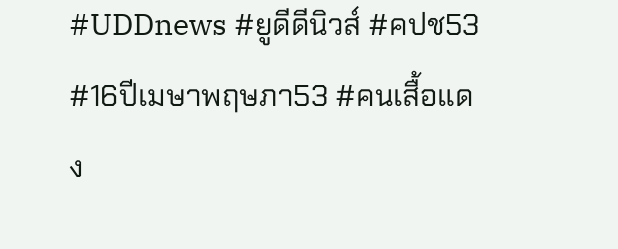#UDDnews #ยูดีดีนิวส์ #คปช53 #16ปีเมษาพฤษภา53 #คนเสื้อแดง